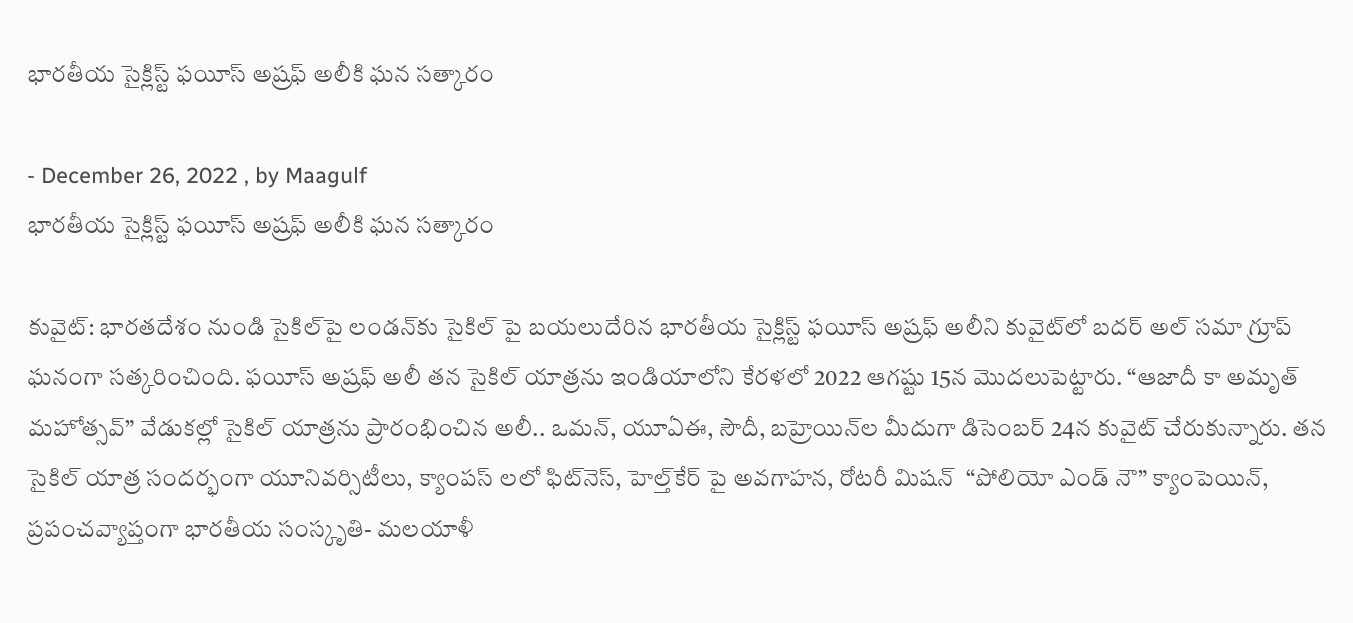భారతీయ సైక్లిస్ట్ ఫయీస్ అష్రఫ్ అలీకి ఘన సత్కారం

- December 26, 2022 , by Maagulf
భారతీయ సైక్లిస్ట్ ఫయీస్ అష్రఫ్ అలీకి ఘన సత్కారం

కువైట్: భారతదేశం నుండి సైకిల్‌పై లండన్‌కు సైకిల్ పై బయలుదేరిన భారతీయ సైక్లిస్ట్ ఫయీస్ అష్రఫ్ అలీని కువైట్‌లో బదర్ అల్ సమా గ్రూప్ ఘనంగా సత్కరించింది. ఫయీస్ అష్రఫ్ అలీ తన సైకిల్ యాత్రను ఇండియాలోని కేరళలో 2022 ఆగష్టు 15న మొదలుపెట్టారు. “ఆజాదీ కా అమృత్ మహోత్సవ్” వేడుకల్లో సైకిల్ యాత్రను ప్రారంభించిన అలీ.. ఒమన్, యూఏఈ, సౌదీ, బహ్రెయిన్‌ల మీదుగా డిసెంబర్ 24న కువైట్ చేరుకున్నారు. తన సైకిల్ యాత్ర సందర్భంగా యూనివర్సిటీలు, క్యాంపస్ లలో ఫిట్‌నెస్, హెల్త్‌కేర్ పై అవగాహన, రోటరీ మిషన్  “పోలియో ఎండ్ నౌ” క్యాంపెయిన్,  ప్రపంచవ్యాప్తంగా భారతీయ సంస్కృతి- మలయాళీ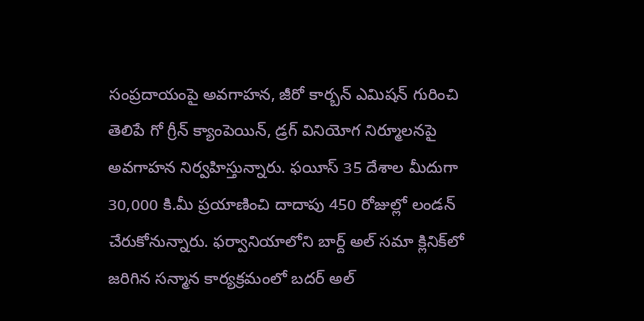సంప్రదాయంపై అవగాహన, జీరో కార్బన్ ఎమిషన్ గురించి తెలిపే గో గ్రీన్ క్యాంపెయిన్, డ్రగ్ వినియోగ నిర్మూలనపై అవగాహన నిర్వహిస్తున్నారు. ఫయీస్ 35 దేశాల మీదుగా 30,000 కి.మీ ప్రయాణించి దాదాపు 450 రోజుల్లో లండన్ చేరుకోనున్నారు. ఫర్వానియాలోని బార్ద్ అల్ సమా క్లినిక్‌లో జరిగిన సన్మాన కార్యక్రమంలో బదర్ అల్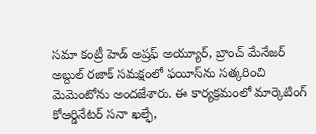సమా కంట్రీ హెడ్ అష్రఫ్ అయ్యూర్, బ్రాంచ్ మేనేజర్ అబ్దుల్ రజాక్ సమక్షంలో ఫయీస్‌ను సత్కరించి మెమెంటోను అందజేశారు. ఈ కార్యక్రమంలో మార్కెటింగ్ కోఆర్డినేటర్ సనా ఖల్ఫే,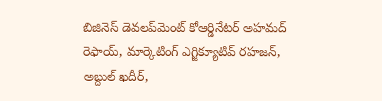బిజినెస్ డెవలప్‌మెంట్ కోఆర్డినేటర్ అహమద్ రెఫాయ్, మార్కెటింగ్ ఎగ్జిక్యూటివ్ రహజన్, అబ్దుల్ ఖదీర్,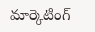మార్కెటింగ్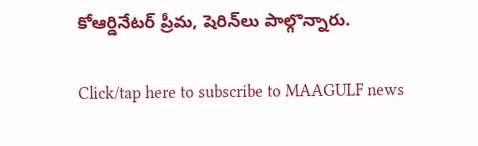కోఆర్డినేటర్ ప్రీమ, షెరిన్‌లు పాల్గొన్నారు.

Click/tap here to subscribe to MAAGULF news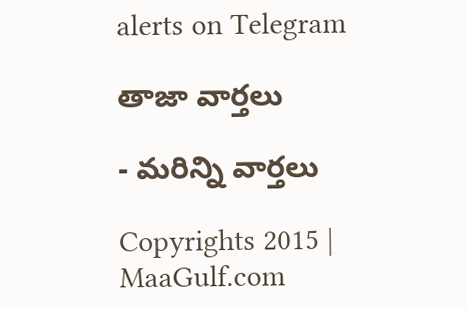alerts on Telegram

తాజా వార్తలు

- మరిన్ని వార్తలు

Copyrights 2015 | MaaGulf.com